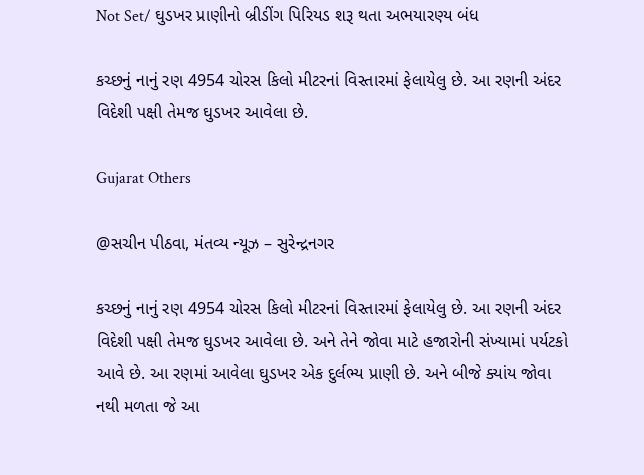Not Set/ ઘુડખર પ્રાણીનો બ્રીડીંગ પિરિયડ શરૂ થતા અભયારણ્ય બંધ

કચ્છનું નાનું રણ 4954 ચોરસ કિલો મીટરનાં વિસ્તારમાં ફેલાયેલુ છે. આ રણની અંદર વિદેશી પક્ષી તેમજ ઘુડખર આવેલા છે.

Gujarat Others

@સચીન પીઠવા, મંતવ્ય ન્યૂઝ – સુરેન્દ્રનગર

કચ્છનું નાનું રણ 4954 ચોરસ કિલો મીટરનાં વિસ્તારમાં ફેલાયેલુ છે. આ રણની અંદર વિદેશી પક્ષી તેમજ ઘુડખર આવેલા છે. અને તેને જોવા માટે હજારોની સંખ્યામાં પર્યટકો આવે છે. આ રણમાં આવેલા ઘુડખર એક દુર્લભ્ય પ્રાણી છે. અને બીજે ક્યાંય જોવા નથી મળતા જે આ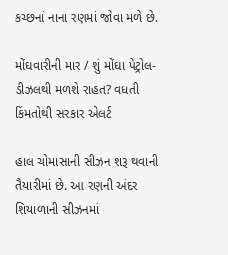કચ્છનાં નાના રણમાં જોવા મળે છે.

મોંઘવારીની માર / શું મોંઘા પેટ્રોલ-ડીઝલથી મળશે રાહત? વધતી કિંમતોથી સરકાર એલર્ટ

હાલ ચોમાસાની સીઝન શરૂ થવાની તૈયારીમાં છે. આ રણની અંદર શિયાળાની સીઝનમાં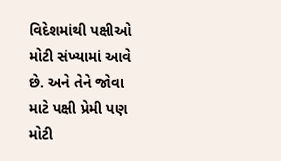વિદેશમાંથી પક્ષીઓ મોટી સંખ્યામાં આવે છે. અને તેને જોવા માટે પક્ષી પ્રેમી પણ મોટી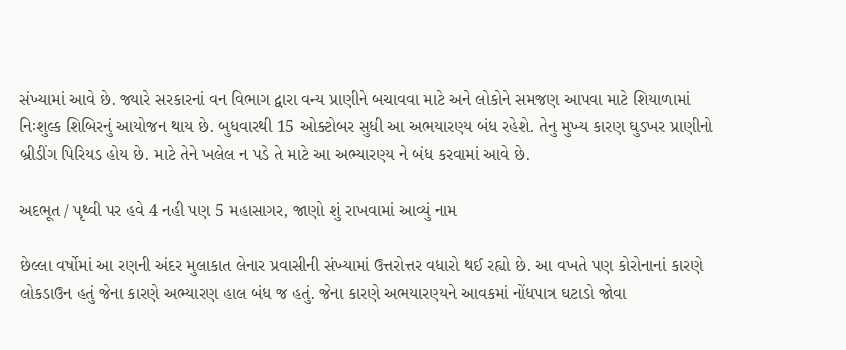સંખ્યામાં આવે છે. જ્યારે સરકારનાં વન વિભાગ દ્વારા વન્ય પ્રાણીને બચાવવા માટે અને લોકોને સમજણ આપવા માટે શિયાળામાં નિઃશુલ્ક શિબિરનું આયોજન થાય છે. બુધવારથી 15 ઓક્ટોબર સુધી આ અભયારણ્ય બંધ રહેશે. તેનુ મુખ્ય કારણ ઘુડખર પ્રાણીનો બ્રીડીંગ પિરિયડ હોય છે. માટે તેને ખલેલ ન પડે તે માટે આ અભ્યારણ્ય ને બંધ કરવામાં આવે છે.

અદભૂત / પૃથ્વી પર હવે 4 નહી પણ 5 મહાસાગર, જાણો શું રાખવામાં આવ્યું નામ

છેલ્લા વર્ષોમાં આ રણની અંદર મુલાકાત લેનાર પ્રવાસીની સંખ્યામાં ઉત્તરોત્તર વધારો થઈ રહ્યો છે. આ વખતે પણ કોરોનાનાં કારણે લોકડાઉન હતું જેના કારણે અભ્યારણ હાલ બંધ જ હતું. જેના કારણે અભયારણ્યને આવકમાં નોંધપાત્ર ઘટાડો જોવા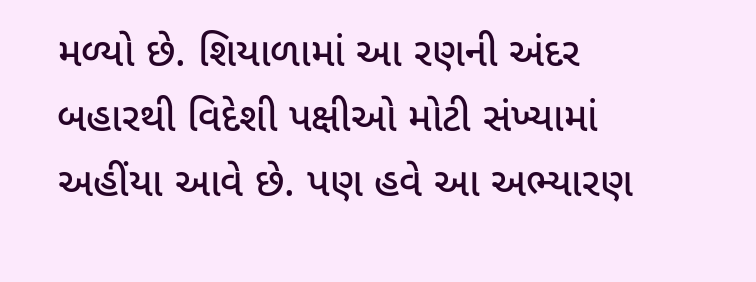મળ્યો છે. શિયાળામાં આ રણની અંદર બહારથી વિદેશી પક્ષીઓ મોટી સંખ્યામાં અહીંયા આવે છે. પણ હવે આ અભ્યારણ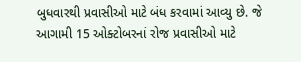બુધવારથી પ્રવાસીઓ માટે બંધ કરવામાં આવ્યુ છે. જે આગામી 15 ઓક્ટોબરનાં રોજ પ્રવાસીઓ માટે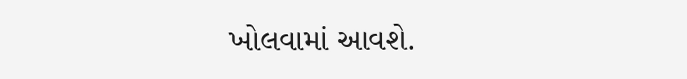ખોલવામાં આવશે.